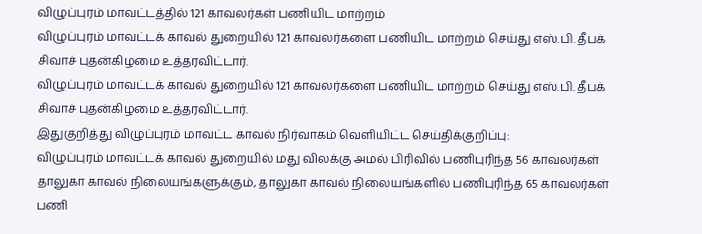விழுப்புரம் மாவட்டத்தில் 121 காவலர்கள் பணியிட மாற்றம்
விழுப்புரம் மாவட்டக் காவல் துறையில் 121 காவலர்களை பணியிட மாற்றம் செய்து எஸ்.பி. தீபக் சிவாச் புதன்கிழமை உத்தரவிட்டார்.
விழுப்புரம் மாவட்டக் காவல் துறையில் 121 காவலர்களை பணியிட மாற்றம் செய்து எஸ்.பி. தீபக் சிவாச் புதன்கிழமை உத்தரவிட்டார்.
இதுகுறித்து விழுப்புரம் மாவட்ட காவல் நிர்வாகம் வெளியிட்ட செய்திக்குறிப்பு:
விழுப்புரம் மாவட்டக் காவல் துறையில் மது விலக்கு அமல் பிரிவில் பணிபுரிந்த 56 காவலர்கள் தாலுகா காவல் நிலையங்களுக்கும், தாலுகா காவல் நிலையங்களில் பணிபுரிந்த 65 காவலர்கள் பணி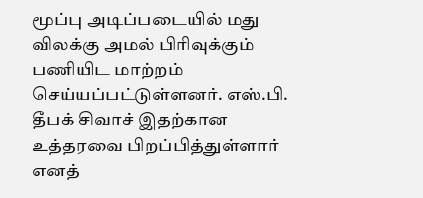மூப்பு அடிப்படையில் மது விலக்கு அமல் பிரிவுக்கும் பணியிட மாற்றம் செய்யப்பட்டுள்ளனர். எஸ்.பி. தீபக் சிவாச் இதற்கான உத்தரவை பிறப்பித்துள்ளார் எனத்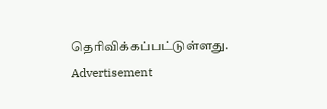தெரிவிக்கப்பட்டுள்ளது.
Advertisement